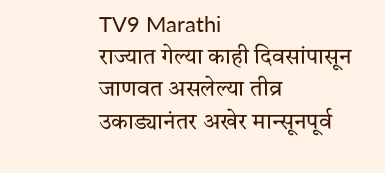TV9 Marathi
राज्यात गेल्या काही दिवसांपासून जाणवत असलेल्या तीव्र उकाड्यानंतर अखेर मान्सूनपूर्व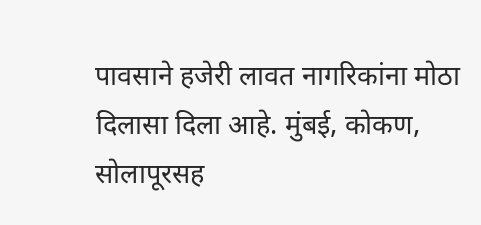पावसाने हजेरी लावत नागरिकांना मोठा दिलासा दिला आहे. मुंबई, कोकण, सोलापूरसह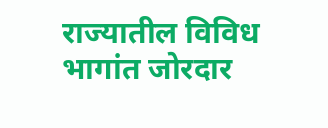राज्यातील विविध भागांत जोरदार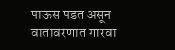पाऊस पडत असून वातावरणात गारवा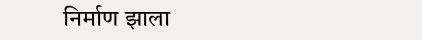निर्माण झाला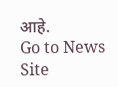आहे.
Go to News Site